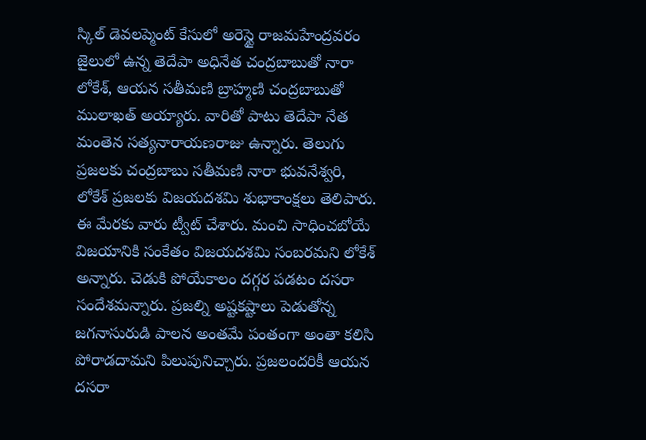స్కిల్ డెవలప్మెంట్ కేసులో అరెస్టై రాజమహేంద్రవరం జైలులో ఉన్న తెదేపా అధినేత చంద్రబాబుతో నారా లోకేశ్, ఆయన సతీమణి బ్రాహ్మణి చంద్రబాబుతో ములాఖత్ అయ్యారు. వారితో పాటు తెదేపా నేత మంతెన సత్యనారాయణరాజు ఉన్నారు. తెలుగు ప్రజలకు చంద్రబాబు సతీమణి నారా భువనేశ్వరి, లోకేశ్ ప్రజలకు విజయదశమి శుభాకాంక్షలు తెలిపారు. ఈ మేరకు వారు ట్వీట్ చేశారు. మంచి సాధించబోయే విజయానికి సంకేతం విజయదశమి సంబరమని లోకేశ్ అన్నారు. చెడుకి పోయేకాలం దగ్గర పడటం దసరా సందేశమన్నారు. ప్రజల్ని అష్టకష్టాలు పెడుతోన్న జగనాసురుడి పాలన అంతమే పంతంగా అంతా కలిసి పోరాడదామని పిలుపునిచ్చారు. ప్రజలందరికీ ఆయన దసరా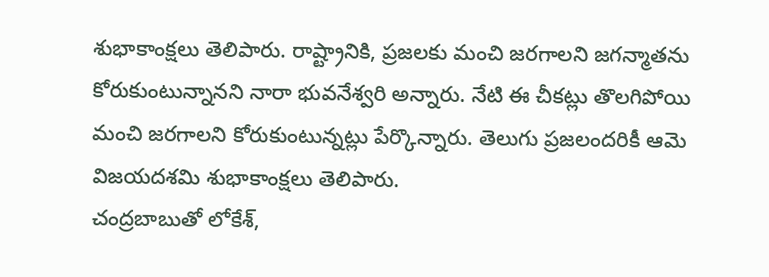శుభాకాంక్షలు తెలిపారు. రాష్ట్రానికి, ప్రజలకు మంచి జరగాలని జగన్మాతను కోరుకుంటున్నానని నారా భువనేశ్వరి అన్నారు. నేటి ఈ చీకట్లు తొలగిపోయి మంచి జరగాలని కోరుకుంటున్నట్లు పేర్కొన్నారు. తెలుగు ప్రజలందరికీ ఆమె విజయదశమి శుభాకాంక్షలు తెలిపారు.
చంద్రబాబుతో లోకేశ్,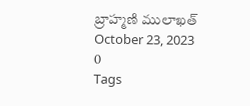బ్రాహ్మణి ములాఖత్
October 23, 2023
0
Tags